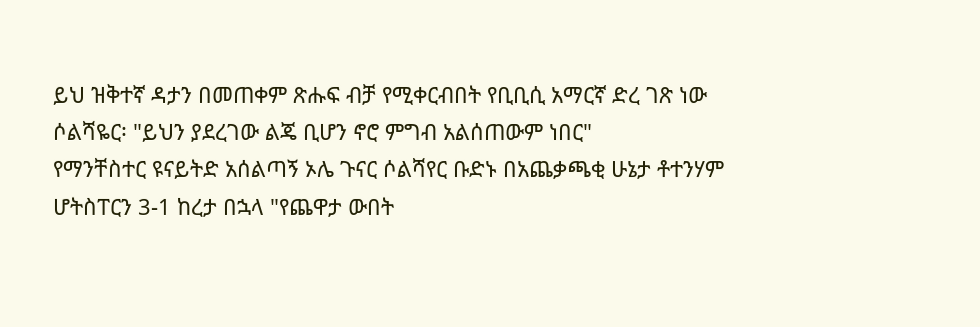ይህ ዝቅተኛ ዳታን በመጠቀም ጽሑፍ ብቻ የሚቀርብበት የቢቢሲ አማርኛ ድረ ገጽ ነው
ሶልሻዬር፡ "ይህን ያደረገው ልጄ ቢሆን ኖሮ ምግብ አልሰጠውም ነበር"
የማንቸስተር ዩናይትድ አሰልጣኝ ኦሌ ጉናር ሶልሻየር ቡድኑ በአጨቃጫቂ ሁኔታ ቶተንሃም ሆትስፐርን 3-1 ከረታ በኋላ "የጨዋታ ውበት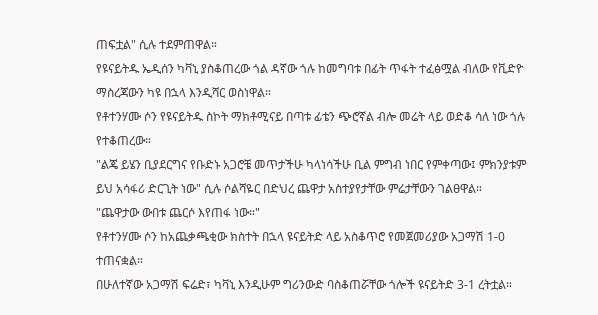ጠፍቷል" ሲሉ ተደምጠዋል።
የዩናይትዱ ኤዲሰን ካቫኒ ያስቆጠረው ጎል ዳኛው ጎሉ ከመግባቱ በፊት ጥፋት ተፈፅሟል ብለው የቪድዮ ማስረጃውን ካዩ በኋላ እንዲሻር ወስነዋል።
የቶተንሃሙ ሶን የዩናይትዱ ስኮት ማክቶሚናይ በጣቱ ፊቴን ጭሮኛል ብሎ መሬት ላይ ወድቆ ሳለ ነው ጎሉ የተቆጠረው።
"ልጄ ይሄን ቢያደርግና የቡድኑ አጋሮቼ መጥታችሁ ካላነሳችሁ ቢል ምግብ ነበር የምቀጣው፤ ምክንያቱም ይህ አሳፋሪ ድርጊት ነው" ሲሉ ሶልሻዬር በድህረ ጨዋታ አስተያየታቸው ምሬታቸውን ገልፀዋል።
"ጨዋታው ውበቱ ጨርሶ እየጠፋ ነው።"
የቶተንሃሙ ሶን ከአጨቃጫቂው ክስተት በኋላ ዩናይትድ ላይ አስቆጥሮ የመጀመሪያው አጋማሽ 1-0 ተጠናቋል።
በሁለተኛው አጋማሽ ፍሬድ፣ ካቫኒ እንዲሁም ግሪንውድ ባስቆጠሯቸው ጎሎች ዩናይትድ 3-1 ረትቷል።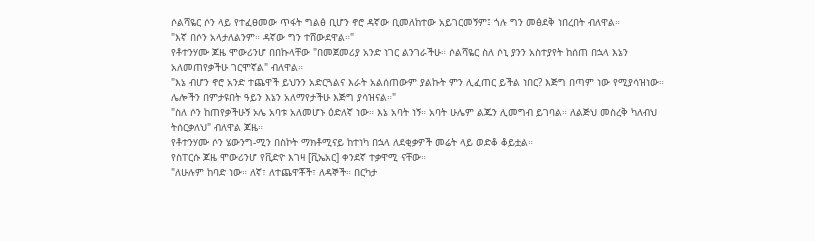ሶልሻዬር ሶን ላይ የተፈፀመው ጥፋት ግልፅ ቢሆን ኖሮ ዳኛው ቢመለከተው አይገርመኝም፤ ጎሉ ግን መፅደቅ ነበረበት ብለዋል።
"እኛ በሶን አላታለልንም። ዳኛው ግን ተሸውደዋል።"
የቶተንሃሙ ጆዜ ሞውሪንሆ በበኩላቸው "በመጀመሪያ አንድ ነገር ልንገራችሁ። ሶልሻዬር ስለ ሶኒ ያንን አስተያየት ከሰጠ በኋላ እኔን አለመጠየቃችሁ ገርሞኛል" ብለዋል።
"እኔ ብሆን ኖሮ አንድ ተጨዋች ይህንን አድርጓልና እራት አልሰጠውም ያልኩት ምን ሊፈጠር ይችል ነበር? እጅግ በጣም ነው የሚያሳዝነው። ሌሎችን በምታዩበት ዓይን እኔን አለማየታችሁ እጅግ ያሳዝናል።"
"ስለ ሶን ከጠየቃችሁኝ ኦሌ አባቱ አለመሆኑ ዕድለኛ ነው። እኔ አባት ነኝ። አባት ሁሌም ልጁን ሊመግብ ይገባል። ለልጅህ መስረቅ ካለብህ ትሰርቃለህ" ብለዋል ጆዜ።
የቶተንሃሙ ሶን ሄውንግ-ሚን በስኮት ማክቶሚናይ ከተነካ በኋላ ለደቂቃዎች መሬት ላይ ወድቆ ቆይቷል።
የስፐርሱ ጆዜ ሞውሪንሆ የቪድዮ እገዛ [ቪኤአር] ቀንደኛ ተቃዋሚ ናቸው።
"ለሁሉም ከባድ ነው። ለኛ፣ ለተጨዋቾች፣ ለዳኞች። በርካታ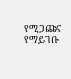የሚጋጩና የማይገቡ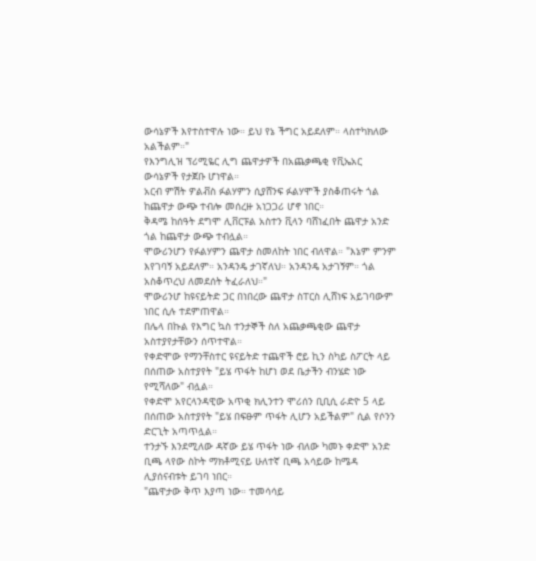ውሳኔዎች እየተስተዋሉ ነው። ይህ የኔ ችግር አይደለም። ላስተካክለው አልችልም።"
የእንግሊዝ ፕሪሚዬር ሊግ ጨዋታዎች በአጨቃጫቂ የቪኤአር ውሳኔዎች የታጀቡ ሆነዋል።
አርብ ምሽት ዎልቭስ ፉልሃምን ሲያሸንፍ ፉልሃሞች ያስቆጠሩት ጎል ከጨዋታ ውጭ ተብሎ መሰረዙ አነጋጋሪ ሆኖ ነበር።
ቅዳሜ ከሰዓት ደግሞ ሊቨርፑል አስተን ቪላን ባሸነፈበት ጨዋታ አንድ ጎል ከጨዋታ ውጭ ተብሏል።
ሞውሪንሆን የፉልሃምን ጨዋታ ስመለከት ነበር ብለዋል። "እኔም ምንም እየገባኝ አይደለም። አንዳንዴ ታገኛለህ። አንዳንዴ አታገኝም። ጎል አስቆጥረህ ለመደሰት ትፈራለህ።"
ሞውሪንሆ ከዩናይትድ ጋር በነበረው ጨዋታ ስፐርስ ሊሸነፍ አይገባውም ነበር ሲሉ ተደምጠዋል።
በሌላ በኩል የእግር ኳስ ተንታኞች ስለ አጨቃጫቂው ጨዋታ አስተያየታቸውን ሰጥተዋል።
የቀድሞው የማንቸስተር ዩናይትድ ተጨዋች ሮይ ኪን ስካይ ስፖርት ላይ በሰጠው አስተያየት "ይሄ ጥፋት ከሆነ ወደ ቤታችን ብንሄድ ነው የሚሻለው" ብሏል።
የቀድሞ አየርላንዳዊው አጥቂ ክሊንተን ሞሪሰን ቢቢሲ ራድዮ 5 ላይ በሰጠው አስተያየት "ይሄ በፍፁም ጥፋት ሊሆን አይችልም" ሲል የሶንን ድርጊት አጣጥሏል።
ተንታኙ እንደሚለው ዳኛው ይሄ ጥፋት ነው ብለው ካመኑ ቀድሞ አንድ ቢጫ ላየው ስኮት ማክቶሚናይ ሁለተኛ ቢጫ አሳይው ከሜዳ ሊያሰናብቱት ይገባ ነበር።
"ጨዋታው ቅጥ እያጣ ነው። ተመሳሳይ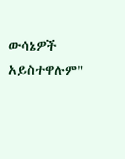ውሳኔዎች አይስተዋሉም"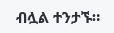ብሏል ተንታኙ።